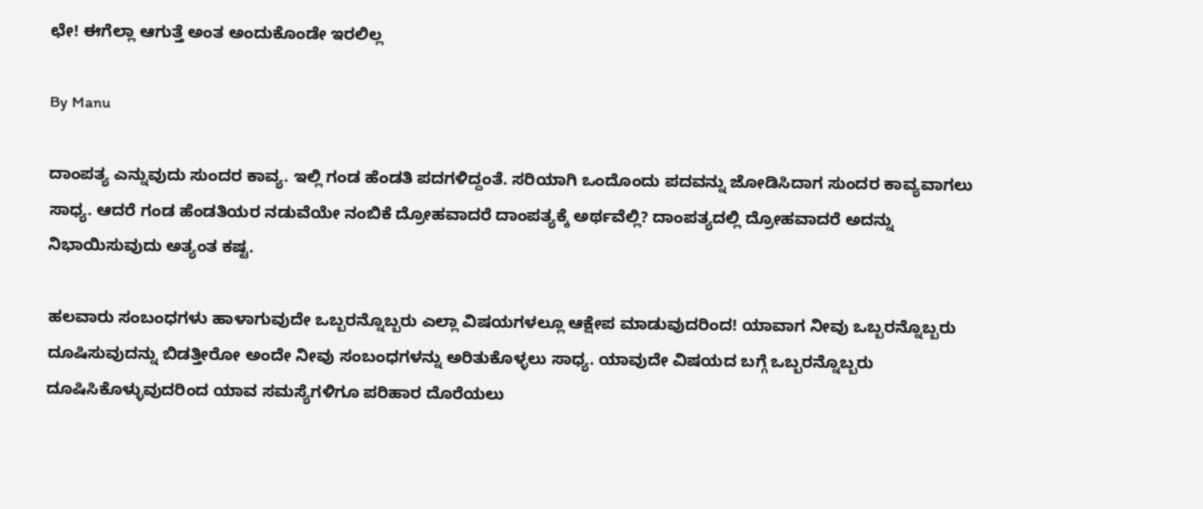ಛೇ! ಈಗೆಲ್ಲಾ ಆಗುತ್ತೆ ಅಂತ ಅಂದುಕೊಂಡೇ ಇರಲಿಲ್ಲ

By Manu

ದಾಂಪತ್ಯ ಎನ್ನುವುದು ಸುಂದರ ಕಾವ್ಯ. ಇಲ್ಲಿ ಗಂಡ ಹೆಂಡತಿ ಪದಗಳಿದ್ದಂತೆ. ಸರಿಯಾಗಿ ಒಂದೊಂದು ಪದವನ್ನು ಜೋಡಿಸಿದಾಗ ಸುಂದರ ಕಾವ್ಯವಾಗಲು ಸಾಧ್ಯ. ಆದರೆ ಗಂಡ ಹೆಂಡತಿಯರ ನಡುವೆಯೇ ನಂಬಿಕೆ ದ್ರೋಹವಾದರೆ ದಾಂಪತ್ಯಕ್ಕೆ ಅರ್ಥವೆಲ್ಲಿ? ದಾಂಪತ್ಯದಲ್ಲಿ ದ್ರೋಹವಾದರೆ ಅದನ್ನು ನಿಭಾಯಿಸುವುದು ಅತ್ಯಂತ ಕಷ್ಟ.

ಹಲವಾರು ಸಂಬಂಧಗಳು ಹಾಳಾಗುವುದೇ ಒಬ್ಬರನ್ನೊಬ್ಬರು ಎಲ್ಲಾ ವಿಷಯಗಳಲ್ಲೂ ಆಕ್ಷೇಪ ಮಾಡುವುದರಿಂದ! ಯಾವಾಗ ನೀವು ಒಬ್ಬರನ್ನೊಬ್ಬರು ದೂಷಿಸುವುದನ್ನು ಬಿಡತ್ತೀರೋ ಅಂದೇ ನೀವು ಸಂಬಂಧಗಳನ್ನು ಅರಿತುಕೊಳ್ಳಲು ಸಾಧ್ಯ. ಯಾವುದೇ ವಿಷಯದ ಬಗ್ಗೆ ಒಬ್ಬರನ್ನೊಬ್ಬರು ದೂಷಿಸಿಕೊಳ್ಳುವುದರಿಂದ ಯಾವ ಸಮಸ್ಯೆಗಳಿಗೂ ಪರಿಹಾರ ದೊರೆಯಲು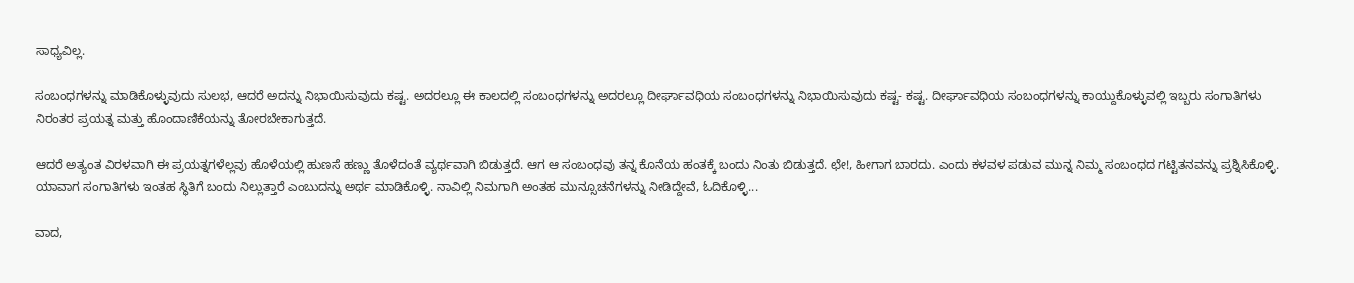ಸಾಧ್ಯವಿಲ್ಲ.

ಸಂಬಂಧಗಳನ್ನು ಮಾಡಿಕೊಳ್ಳುವುದು ಸುಲಭ, ಆದರೆ ಅದನ್ನು ನಿಭಾಯಿಸುವುದು ಕಷ್ಟ. ಅದರಲ್ಲೂ ಈ ಕಾಲದಲ್ಲಿ ಸಂಬಂಧಗಳನ್ನು ಅದರಲ್ಲೂ ದೀರ್ಘಾವಧಿಯ ಸಂಬಂಧಗಳನ್ನು ನಿಭಾಯಿಸುವುದು ಕಷ್ಟ- ಕಷ್ಟ. ದೀರ್ಘಾವಧಿಯ ಸಂಬಂಧಗಳನ್ನು ಕಾಯ್ದುಕೊಳ್ಳುವಲ್ಲಿ ಇಬ್ಬರು ಸಂಗಾತಿಗಳು ನಿರಂತರ ಪ್ರಯತ್ನ ಮತ್ತು ಹೊಂದಾಣಿಕೆಯನ್ನು ತೋರಬೇಕಾಗುತ್ತದೆ.

ಆದರೆ ಅತ್ಯಂತ ವಿರಳವಾಗಿ ಈ ಪ್ರಯತ್ನಗಳೆಲ್ಲವು ಹೊಳೆಯಲ್ಲಿ ಹುಣಸೆ ಹಣ್ಣು ತೊಳೆದಂತೆ ವ್ಯರ್ಥವಾಗಿ ಬಿಡುತ್ತದೆ. ಆಗ ಆ ಸಂಬಂಧವು ತನ್ನ ಕೊನೆಯ ಹಂತಕ್ಕೆ ಬಂದು ನಿಂತು ಬಿಡುತ್ತದೆ. ಛೇ!, ಹೀಗಾಗ ಬಾರದು. ಎಂದು ಕಳವಳ ಪಡುವ ಮುನ್ನ ನಿಮ್ಮ ಸಂಬಂಧದ ಗಟ್ಟಿತನವನ್ನು ಪ್ರಶ್ನಿಸಿಕೊಳ್ಳಿ. ಯಾವಾಗ ಸಂಗಾತಿಗಳು ಇಂತಹ ಸ್ಥಿತಿಗೆ ಬಂದು ನಿಲ್ಲುತ್ತಾರೆ ಎಂಬುದನ್ನು ಅರ್ಥ ಮಾಡಿಕೊಳ್ಳಿ. ನಾವಿಲ್ಲಿ ನಿಮಗಾಗಿ ಅಂತಹ ಮುನ್ಸೂಚನೆಗಳನ್ನು ನೀಡಿದ್ದೇವೆ, ಓದಿಕೊಳ್ಳಿ...

ವಾದ,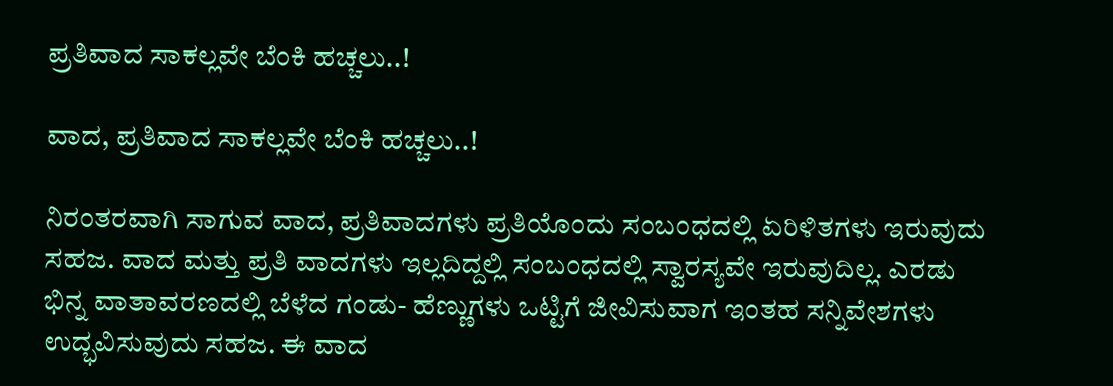ಪ್ರತಿವಾದ ಸಾಕಲ್ಲವೇ ಬೆಂಕಿ ಹಚ್ಚಲು..!

ವಾದ, ಪ್ರತಿವಾದ ಸಾಕಲ್ಲವೇ ಬೆಂಕಿ ಹಚ್ಚಲು..!

ನಿರಂತರವಾಗಿ ಸಾಗುವ ವಾದ, ಪ್ರತಿವಾದಗಳು ಪ್ರತಿಯೊಂದು ಸಂಬಂಧದಲ್ಲಿ ಏರಿಳಿತಗಳು ಇರುವುದು ಸಹಜ. ವಾದ ಮತ್ತು ಪ್ರತಿ ವಾದಗಳು ಇಲ್ಲದಿದ್ದಲ್ಲಿ ಸಂಬಂಧದಲ್ಲಿ ಸ್ವಾರಸ್ಯವೇ ಇರುವುದಿಲ್ಲ. ಎರಡು ಭಿನ್ನ ವಾತಾವರಣದಲ್ಲಿ ಬೆಳೆದ ಗಂಡು- ಹೆಣ್ಣುಗಳು ಒಟ್ಟಿಗೆ ಜೀವಿಸುವಾಗ ಇಂತಹ ಸನ್ನಿವೇಶಗಳು ಉದ್ಭವಿಸುವುದು ಸಹಜ. ಈ ವಾದ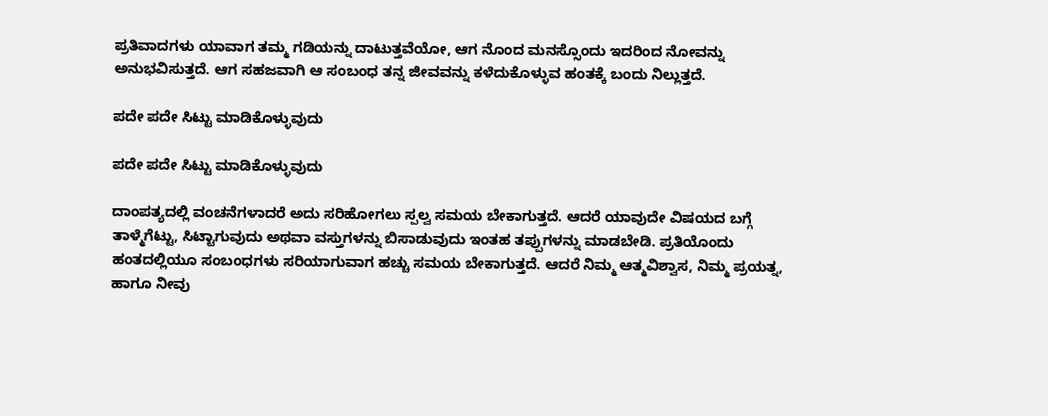ಪ್ರತಿವಾದಗಳು ಯಾವಾಗ ತಮ್ಮ ಗಡಿಯನ್ನು ದಾಟುತ್ತವೆಯೋ, ಆಗ ನೊಂದ ಮನಸ್ಸೊಂದು ಇದರಿಂದ ನೋವನ್ನು ಅನುಭವಿಸುತ್ತದೆ. ಆಗ ಸಹಜವಾಗಿ ಆ ಸಂಬಂಧ ತನ್ನ ಜೀವವನ್ನು ಕಳೆದುಕೊಳ್ಳುವ ಹಂತಕ್ಕೆ ಬಂದು ನಿಲ್ಲುತ್ತದೆ.

ಪದೇ ಪದೇ ಸಿಟ್ಟು ಮಾಡಿಕೊಳ್ಳುವುದು

ಪದೇ ಪದೇ ಸಿಟ್ಟು ಮಾಡಿಕೊಳ್ಳುವುದು

ದಾಂಪತ್ಯದಲ್ಲಿ ವಂಚನೆಗಳಾದರೆ ಅದು ಸರಿಹೋಗಲು ಸ್ಪಲ್ವ ಸಮಯ ಬೇಕಾಗುತ್ತದೆ. ಆದರೆ ಯಾವುದೇ ವಿಷಯದ ಬಗ್ಗೆ ತಾಳ್ಮೆಗೆಟ್ಟು, ಸಿಟ್ಟಾಗುವುದು ಅಥವಾ ವಸ್ತುಗಳನ್ನು ಬಿಸಾಡುವುದು ಇಂತಹ ತಪ್ಪುಗಳನ್ನು ಮಾಡಬೇಡಿ. ಪ್ರತಿಯೊಂದು ಹಂತದಲ್ಲಿಯೂ ಸಂಬಂಧಗಳು ಸರಿಯಾಗುವಾಗ ಹಚ್ಚು ಸಮಯ ಬೇಕಾಗುತ್ತದೆ. ಆದರೆ ನಿಮ್ಮ ಆತ್ಮವಿಶ್ವಾಸ, ನಿಮ್ಮ ಪ್ರಯತ್ನ, ಹಾಗೂ ನೀವು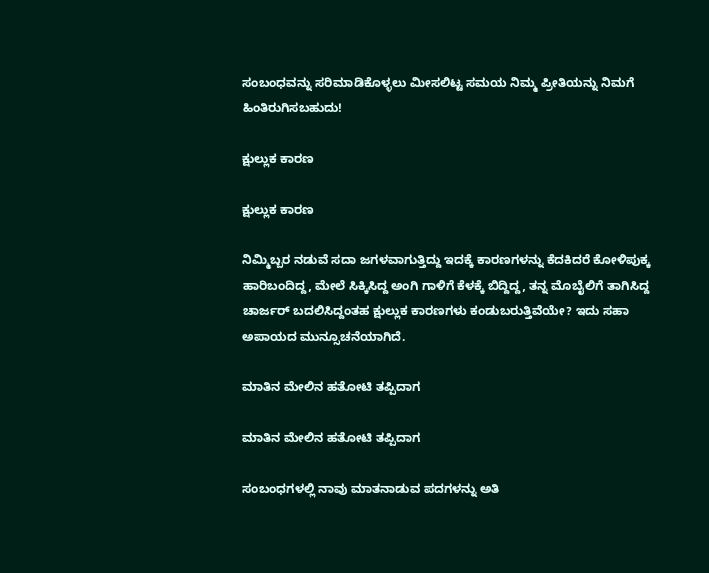ಸಂಬಂಧವನ್ನು ಸರಿಮಾಡಿಕೊಳ್ಳಲು ಮೀಸಲಿಟ್ಟ ಸಮಯ ನಿಮ್ಮ ಪ್ರೀತಿಯನ್ನು ನಿಮಗೆ ಹಿಂತಿರುಗಿಸಬಹುದು!

ಕ್ಷುಲ್ಲುಕ ಕಾರಣ

ಕ್ಷುಲ್ಲುಕ ಕಾರಣ

ನಿಮ್ಮಿಬ್ಬರ ನಡುವೆ ಸದಾ ಜಗಳವಾಗುತ್ತಿದ್ದು ಇದಕ್ಕೆ ಕಾರಣಗಳನ್ನು ಕೆದಕಿದರೆ ಕೋಳಿಪುಕ್ಕ ಹಾರಿಬಂದಿದ್ದ, ಮೇಲೆ ಸಿಕ್ಕಿಸಿದ್ದ ಅಂಗಿ ಗಾಳಿಗೆ ಕೆಳಕ್ಕೆ ಬಿದ್ದಿದ್ದ, ತನ್ನ ಮೊಬೈಲಿಗೆ ತಾಗಿಸಿದ್ದ ಚಾರ್ಜರ್ ಬದಲಿಸಿದ್ದಂತಹ ಕ್ಷುಲ್ಲುಕ ಕಾರಣಗಳು ಕಂಡುಬರುತ್ತಿವೆಯೇ? ಇದು ಸಹಾ ಅಪಾಯದ ಮುನ್ಸೂಚನೆಯಾಗಿದೆ.

ಮಾತಿನ ಮೇಲಿನ ಹತೋಟಿ ತಪ್ಪಿದಾಗ

ಮಾತಿನ ಮೇಲಿನ ಹತೋಟಿ ತಪ್ಪಿದಾಗ

ಸಂಬಂಧಗಳಲ್ಲಿ ನಾವು ಮಾತನಾಡುವ ಪದಗಳನ್ನು ಅತಿ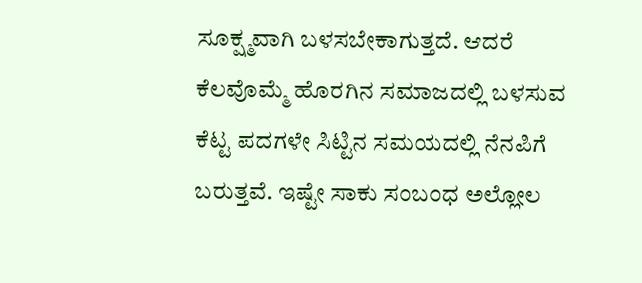ಸೂಕ್ಷ್ಮವಾಗಿ ಬಳಸಬೇಕಾಗುತ್ತದೆ. ಆದರೆ ಕೆಲವೊಮ್ಮೆ ಹೊರಗಿನ ಸಮಾಜದಲ್ಲಿ ಬಳಸುವ ಕೆಟ್ಟ ಪದಗಳೇ ಸಿಟ್ಟಿನ ಸಮಯದಲ್ಲಿ ನೆನಪಿಗೆ ಬರುತ್ತವೆ. ಇಷ್ಟೇ ಸಾಕು ಸಂಬಂಧ ಅಲ್ಲೋಲ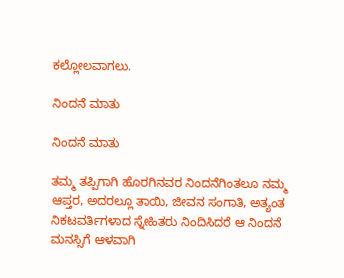ಕಲ್ಲೋಲವಾಗಲು.

ನಿಂದನೆ ಮಾತು

ನಿಂದನೆ ಮಾತು

ತಮ್ಮ ತಪ್ಪಿಗಾಗಿ ಹೊರಗಿನವರ ನಿಂದನೆಗಿಂತಲೂ ನಮ್ಮ ಆಪ್ತರ, ಅದರಲ್ಲೂ ತಾಯಿ, ಜೀವನ ಸಂಗಾತಿ, ಅತ್ಯಂತ ನಿಕಟವರ್ತಿಗಳಾದ ಸ್ನೇಹಿತರು ನಿಂದಿಸಿದರೆ ಆ ನಿಂದನೆ ಮನಸ್ಸಿಗೆ ಆಳವಾಗಿ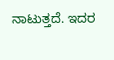ನಾಟುತ್ತದೆ. ಇದರ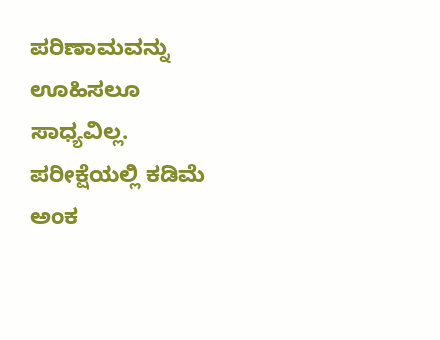ಪರಿಣಾಮವನ್ನು ಊಹಿಸಲೂ ಸಾಧ್ಯವಿಲ್ಲ. ಪರೀಕ್ಷೆಯಲ್ಲಿ ಕಡಿಮೆ ಅಂಕ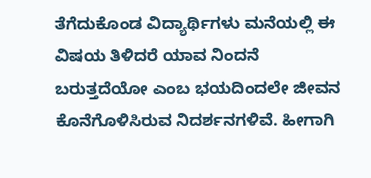ತೆಗೆದುಕೊಂಡ ವಿದ್ಯಾರ್ಥಿಗಳು ಮನೆಯಲ್ಲಿ ಈ ವಿಷಯ ತಿಳಿದರೆ ಯಾವ ನಿಂದನೆ ಬರುತ್ತದೆಯೋ ಎಂಬ ಭಯದಿಂದಲೇ ಜೀವನ ಕೊನೆಗೊಳಿಸಿರುವ ನಿದರ್ಶನಗಳಿವೆ. ಹೀಗಾಗಿ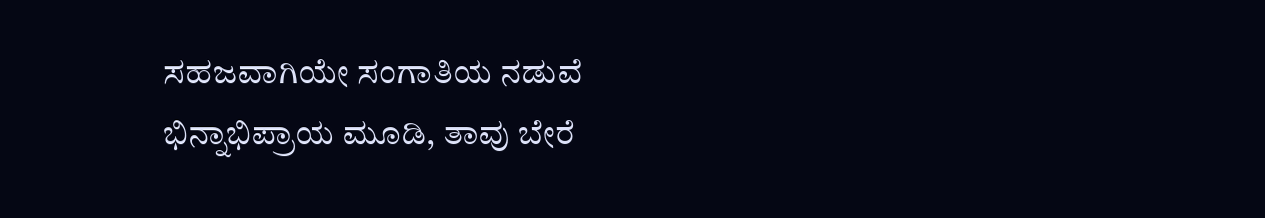ಸಹಜವಾಗಿಯೇ ಸಂಗಾತಿಯ ನಡುವೆ ಭಿನ್ನಾಭಿಪ್ರಾಯ ಮೂಡಿ, ತಾವು ಬೇರೆ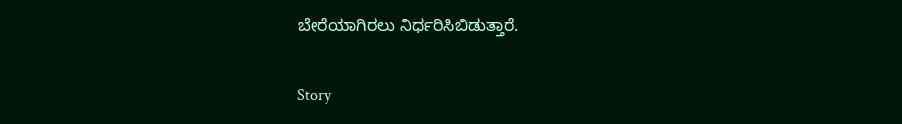ಬೇರೆಯಾಗಿರಲು ನಿರ್ಧರಿಸಿಬಿಡುತ್ತಾರೆ.

Story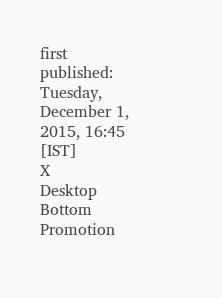first published: Tuesday, December 1, 2015, 16:45 [IST]
X
Desktop Bottom Promotion